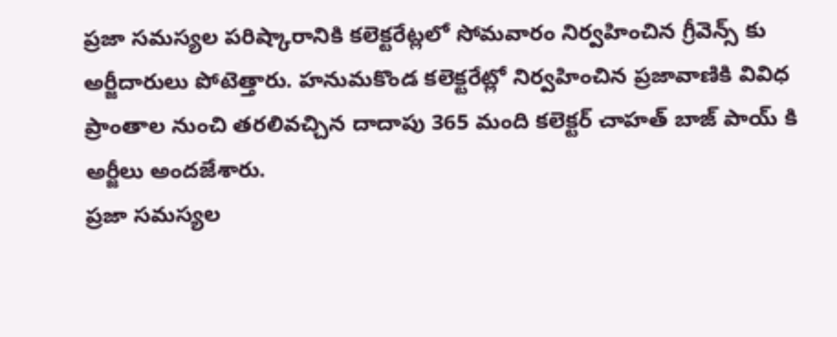ప్రజా సమస్యల పరిష్కారానికి కలెక్టరేట్లలో సోమవారం నిర్వహించిన గ్రీవెన్స్ కు అర్జీదారులు పోటెత్తారు. హనుమకొండ కలెక్టరేట్లో నిర్వహించిన ప్రజావాణికి వివిధ ప్రాంతాల నుంచి తరలివచ్చిన దాదాపు 365 మంది కలెక్టర్ చాహత్ బాజ్ పాయ్ కి అర్జీలు అందజేశారు.
ప్రజా సమస్యల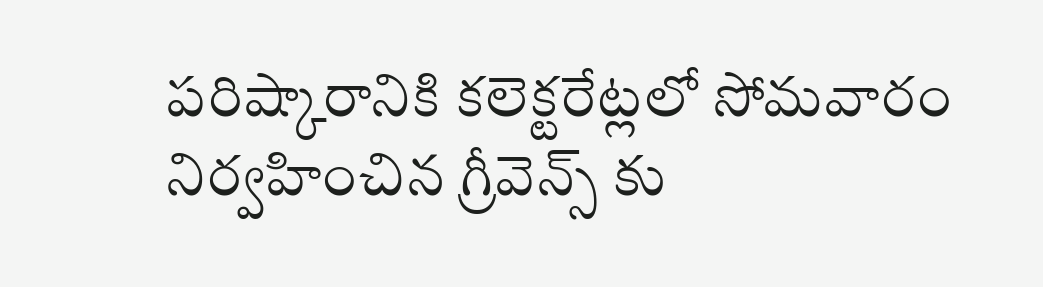పరిష్కారానికి కలెక్టరేట్లలో సోమవారం నిర్వహించిన గ్రీవెన్స్ కు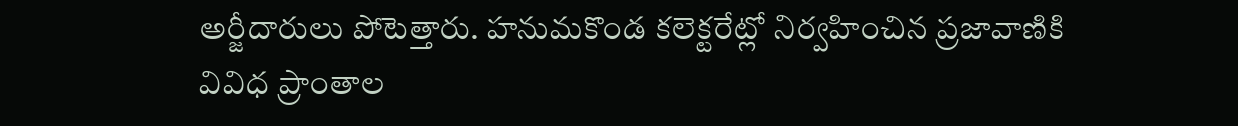అర్జీదారులు పోటెత్తారు. హనుమకొండ కలెక్టరేట్లో నిర్వహించిన ప్రజావాణికి వివిధ ప్రాంతాల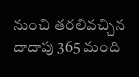నుంచి తరలివచ్చిన దాదాపు 365 మంది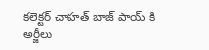కలెక్టర్ చాహత్ బాజ్ పాయ్ కి అర్జీలు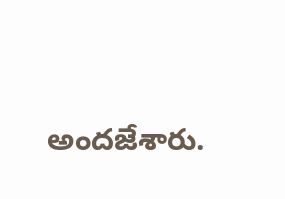అందజేశారు.